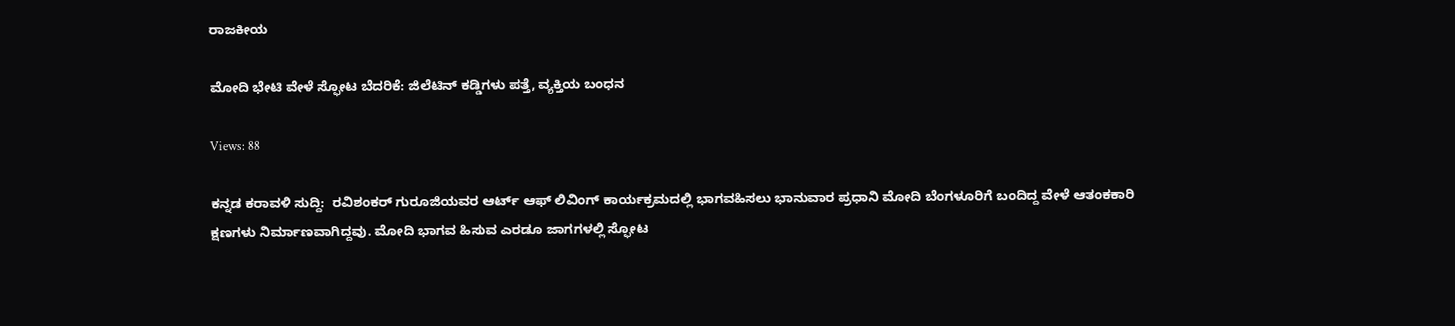ರಾಜಕೀಯ

ಮೋದಿ ಭೇಟಿ ವೇಳೆ ಸ್ಫೋಟ ಬೆದರಿಕೆ: ಜಿಲೆಟಿನ್ ಕಡ್ಡಿಗಳು ಪತ್ತೆ, ವ್ಯಕ್ತಿಯ ಬಂಧನ

Views: 88

ಕನ್ನಡ ಕರಾವಳಿ ಸುದ್ದಿ:  ರವಿಶಂಕರ್ ಗುರೂಜಿಯವರ ಆರ್ಟ್ ಆಫ್ ಲಿವಿಂಗ್ ಕಾರ್ಯಕ್ರಮದಲ್ಲಿ ಭಾಗವಹಿಸಲು ಭಾನುವಾರ ಪ್ರಧಾನಿ ಮೋದಿ ಬೆಂಗಳೂರಿಗೆ ಬಂದಿದ್ದ ವೇಳೆ ಆತಂಕಕಾರಿ ಕ್ಷಣಗಳು ನಿರ್ಮಾಣವಾಗಿದ್ದವು. ಮೋದಿ ಭಾಗವ ಹಿಸುವ ಎರಡೂ ಜಾಗಗಳಲ್ಲಿ ಸ್ಫೋಟ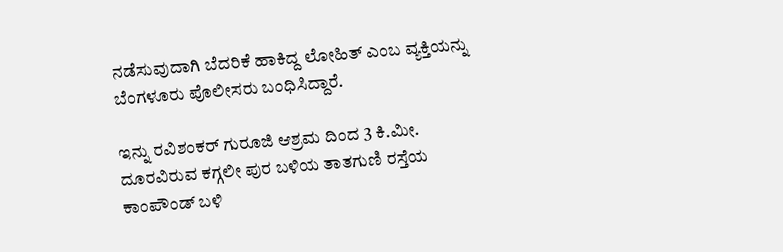ನಡೆಸುವುದಾಗಿ ಬೆದರಿಕೆ ಹಾಕಿದ್ದ ಲೋಹಿತ್ ಎಂಬ ವ್ಯಕ್ತಿಯನ್ನು ಬೆಂಗಳೂರು ಪೊಲೀಸರು ಬಂಧಿಸಿದ್ದಾರೆ.

ಇನ್ನು ರವಿಶಂಕರ್ ಗುರೂಜಿ ಆಶ್ರಮ ದಿಂದ 3 ಕಿ.ಮೀ. ದೂರವಿರುವ ಕಗ್ಗಲೀ ಪುರ ಬಳಿಯ ತಾತಗುಣಿ ರಸ್ತೆಯ ಕಾಂಪೌಂಡ್ ಬಳಿ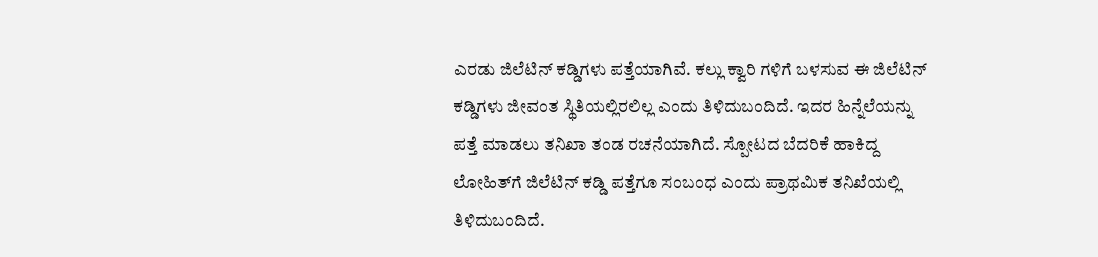ಎರಡು ಜಿಲೆಟಿನ್ ಕಡ್ಡಿಗಳು ಪತ್ತೆಯಾಗಿವೆ. ಕಲ್ಲು ಕ್ವಾರಿ ಗಳಿಗೆ ಬಳಸುವ ಈ ಜಿಲೆಟಿನ್ ಕಡ್ಡಿಗಳು ಜೀವಂತ ಸ್ಥಿತಿಯಲ್ಲಿರಲಿಲ್ಲ ಎಂದು ತಿಳಿದುಬಂದಿದೆ. ಇದರ ಹಿನ್ನೆಲೆಯನ್ನು ಪತ್ತೆ ಮಾಡಲು ತನಿಖಾ ತಂಡ ರಚನೆಯಾಗಿದೆ. ಸ್ಪೋಟದ ಬೆದರಿಕೆ ಹಾಕಿದ್ದ ಲೋಹಿತ್‌ಗೆ ಜಿಲೆಟಿನ್‌ ಕಡ್ಡಿ ಪತ್ತೆಗೂ ಸಂಬಂಧ ಎಂದು ಪ್ರಾಥಮಿಕ ತನಿಖೆಯಲ್ಲಿ ತಿಳಿದುಬಂದಿದೆ.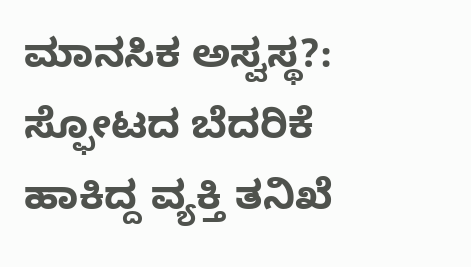ಮಾನಸಿಕ ಅಸ್ವಸ್ಥ?: ಸ್ಫೋಟದ ಬೆದರಿಕೆ ಹಾಕಿದ್ದ ವ್ಯಕ್ತಿ ತನಿಖೆ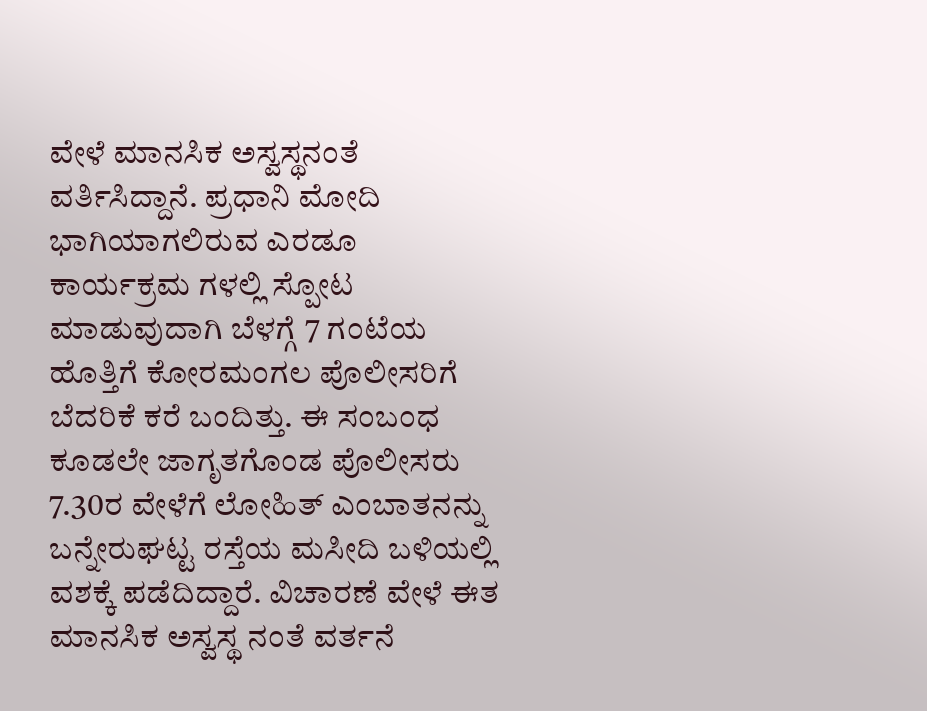ವೇಳೆ ಮಾನಸಿಕ ಅಸ್ವಸ್ಥನಂತೆ ವರ್ತಿಸಿದ್ದಾನೆ. ಪ್ರಧಾನಿ ಮೋದಿ ಭಾಗಿಯಾಗಲಿರುವ ಎರಡೂ ಕಾರ್ಯಕ್ರಮ ಗಳಲ್ಲಿ ಸ್ಪೋಟ ಮಾಡುವುದಾಗಿ ಬೆಳಗ್ಗೆ 7 ಗಂಟೆಯ ಹೊತ್ತಿಗೆ ಕೋರಮಂಗಲ ಪೊಲೀಸರಿಗೆ ಬೆದರಿಕೆ ಕರೆ ಬಂದಿತ್ತು. ಈ ಸಂಬಂಧ ಕೂಡಲೇ ಜಾಗೃತಗೊಂಡ ಪೊಲೀಸರು 7.30ರ ವೇಳೆಗೆ ಲೋಹಿತ್ ಎಂಬಾತನನ್ನು ಬನ್ನೇರುಘಟ್ಟ ರಸ್ತೆಯ ಮಸೀದಿ ಬಳಿಯಲ್ಲಿ ವಶಕ್ಕೆ ಪಡೆದಿದ್ದಾರೆ. ವಿಚಾರಣೆ ವೇಳೆ ಈತ ಮಾನಸಿಕ ಅಸ್ವಸ್ಥ ನಂತೆ ವರ್ತನೆ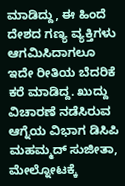ಮಾಡಿದ್ದು, ಈ ಹಿಂದೆ ದೇಶದ ಗಣ್ಯ ವ್ಯಕ್ತಿಗಳು ಆಗಮಿಸಿದಾಗಲೂ ಇದೇ ರೀತಿಯ ಬೆದರಿಕೆ ಕರೆ ಮಾಡಿದ್ದ. ಖುದ್ದು ವಿಚಾರಣೆ ನಡೆಸಿರುವ ಆಗ್ನೆಯ ವಿಭಾಗ ಡಿಸಿಪಿ ಮಹಮ್ಮದ್ ಸುಜೀತಾ, ಮೇಲ್ನೋಟಕ್ಕೆ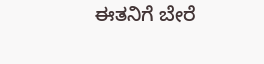ಈತನಿಗೆ ಬೇರೆ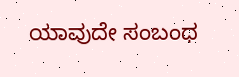ಯಾವುದೇ ಸಂಬಂಧ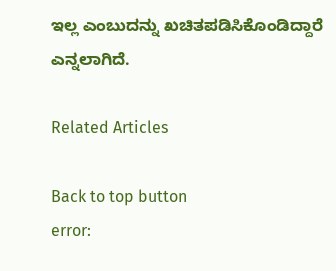ಇಲ್ಲ ಎಂಬುದನ್ನು ಖಚಿತಪಡಿಸಿಕೊಂಡಿದ್ದಾರೆ ಎನ್ನಲಾಗಿದೆ.

Related Articles

Back to top button
error: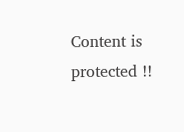Content is protected !!